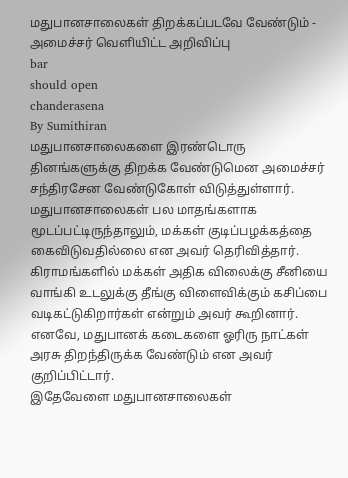மதுபானசாலைகள் திறக்கப்படவே வேண்டும் - அமைச்சர் வெளியிட்ட அறிவிப்பு
bar
should open
chanderasena
By Sumithiran
மதுபானசாலைகளை இரண்டொரு தினங்களுக்கு திறக்க வேண்டுமென அமைச்சர் சந்திரசேன வேண்டுகோள் விடுத்துள்ளார்.
மதுபானசாலைகள் பல மாதங்களாக மூடப்பட்டிருந்தாலும், மக்கள் குடிப்பழக்கத்தை கைவிடுவதில்லை என அவர் தெரிவித்தார்.
கிராமங்களில் மக்கள் அதிக விலைக்கு சீனியை வாங்கி உடலுக்கு தீங்கு விளைவிக்கும் கசிப்பை வடிகட்டுகிறார்கள் என்றும் அவர் கூறினார்.
எனவே, மதுபானக் கடைகளை ஓரிரு நாட்கள் அரசு திறந்திருக்க வேண்டும் என அவர் குறிப்பிட்டார்.
இதேவேளை மதுபானசாலைகள்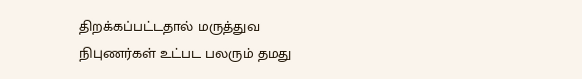திறக்கப்பட்டதால் மருத்துவ நிபுணர்கள் உட்பட பலரும் தமது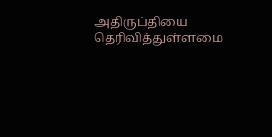அதிருப்தியை தெரிவித்துள்ளமை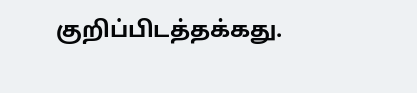குறிப்பிடத்தக்கது.